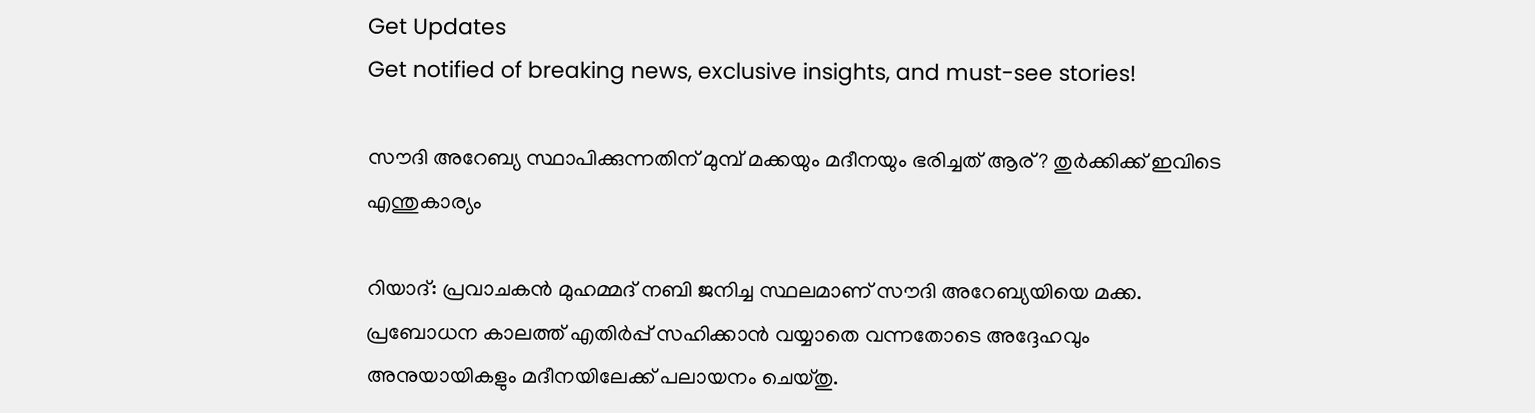Get Updates
Get notified of breaking news, exclusive insights, and must-see stories!

സൗദി അറേബ്യ സ്ഥാപിക്കുന്നതിന് മുമ്പ് മക്കയും മദീനയും ഭരിച്ചത് ആര്? തുര്‍ക്കിക്ക് ഇവിടെ എന്തുകാര്യം

റിയാദ്: പ്രവാചകന്‍ മുഹമ്മദ് നബി ജനിച്ച സ്ഥലമാണ് സൗദി അറേബ്യയിയെ മക്ക. പ്രബോധന കാലത്ത് എതിര്‍പ്പ് സഹിക്കാന്‍ വയ്യാതെ വന്നതോടെ അദ്ദേഹവും അനുയായികളും മദീനയിലേക്ക് പലായനം ചെയ്തു.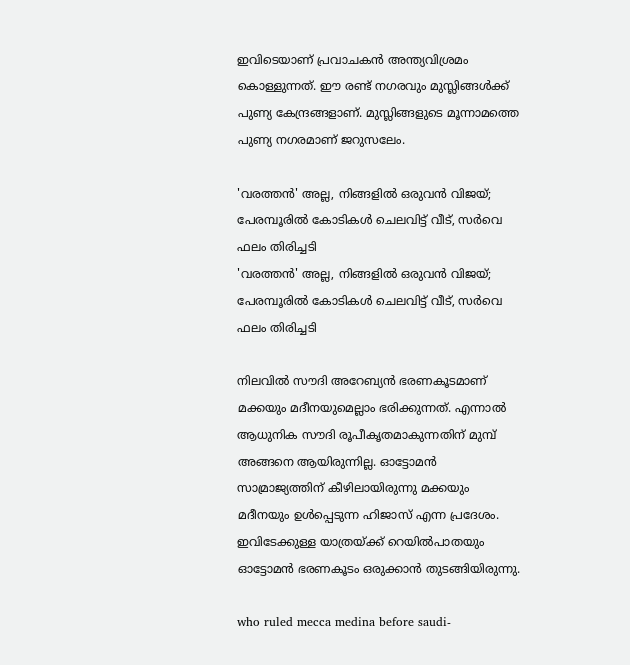ഇവിടെയാണ് പ്രവാചകന്‍ അന്ത്യവിശ്രമം കൊള്ളുന്നത്. ഈ രണ്ട് നഗരവും മുസ്ലിങ്ങള്‍ക്ക് പുണ്യ കേന്ദ്രങ്ങളാണ്. മുസ്ലിങ്ങളുടെ മൂന്നാമത്തെ പുണ്യ നഗരമാണ് ജറുസലേം.

'വരത്തന്‍' അല്ല, നിങ്ങളില്‍ ഒരുവന്‍ വിജയ്; പേരമ്പൂരില്‍ കോടികള്‍ ചെലവിട്ട് വീട്, സര്‍വെ ഫലം തിരിച്ചടി
'വരത്തന്‍' അല്ല, നിങ്ങളില്‍ ഒരുവന്‍ വിജയ്; പേരമ്പൂരില്‍ കോടികള്‍ ചെലവിട്ട് വീട്, സര്‍വെ ഫലം തിരിച്ചടി

നിലവില്‍ സൗദി അറേബ്യന്‍ ഭരണകൂടമാണ് മക്കയും മദീനയുമെല്ലാം ഭരിക്കുന്നത്. എന്നാല്‍ ആധുനിക സൗദി രൂപീകൃതമാകുന്നതിന് മുമ്പ് അങ്ങനെ ആയിരുന്നില്ല. ഓട്ടോമന്‍ സാമ്രാജ്യത്തിന് കീഴിലായിരുന്നു മക്കയും മദീനയും ഉള്‍പ്പെടുന്ന ഹിജാസ് എന്ന പ്രദേശം. ഇവിടേക്കുള്ള യാത്രയ്ക്ക് റെയില്‍പാതയും ഓട്ടോമന്‍ ഭരണകൂടം ഒരുക്കാന്‍ തുടങ്ങിയിരുന്നു.

who ruled mecca medina before saudi-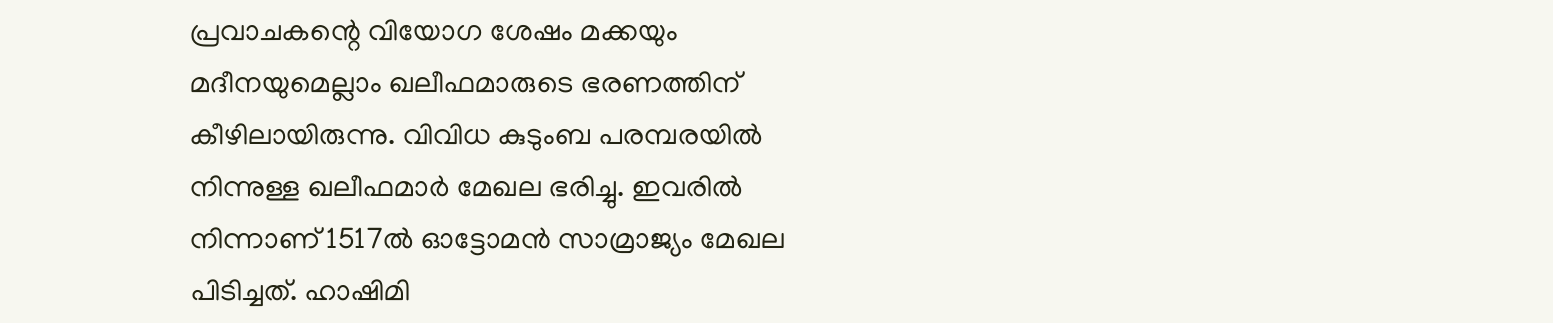പ്രവാചകന്റെ വിയോഗ ശേഷം മക്കയും മദീനയുമെല്ലാം ഖലീഫമാരുടെ ഭരണത്തിന് കീഴിലായിരുന്നു. വിവിധ കുടുംബ പരമ്പരയില്‍ നിന്നുള്ള ഖലീഫമാര്‍ മേഖല ഭരിച്ചു. ഇവരില്‍ നിന്നാണ് 1517ല്‍ ഓട്ടോമന്‍ സാമ്രാജ്യം മേഖല പിടിച്ചത്. ഹാഷിമി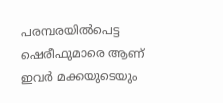പരമ്പരയില്‍പെട്ട ഷെരീഫുമാരെ ആണ് ഇവര്‍ മക്കയുടെയും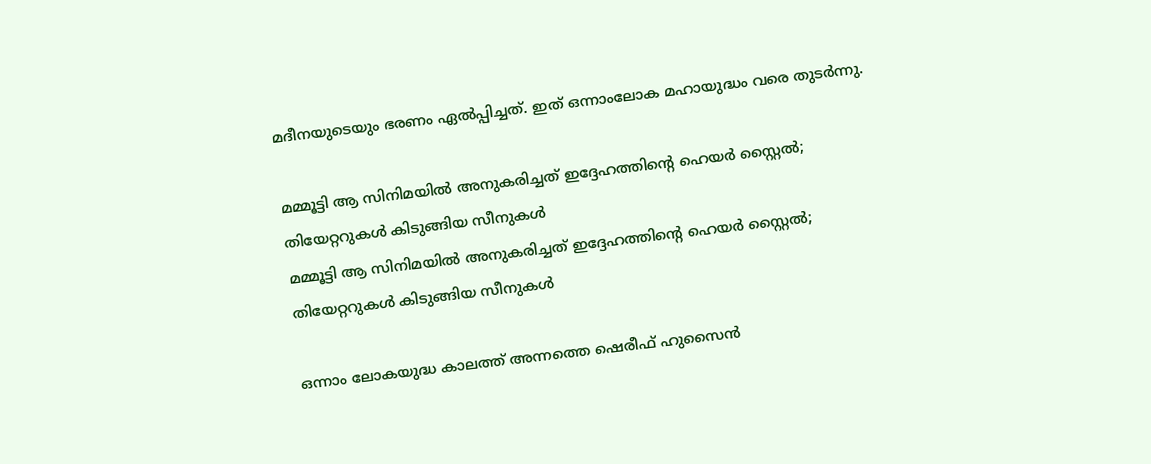മദീനയുടെയും ഭരണം ഏല്‍പ്പിച്ചത്. ഇത് ഒന്നാംലോക മഹായുദ്ധം വരെ തുടര്‍ന്നു.

മമ്മൂട്ടി ആ സിനിമയില്‍ അനുകരിച്ചത് ഇദ്ദേഹത്തിന്റെ ഹെയര്‍ സ്റ്റൈല്‍; തിയേറ്ററുകള്‍ കിടുങ്ങിയ സീനുകള്‍
മമ്മൂട്ടി ആ സിനിമയില്‍ അനുകരിച്ചത് ഇദ്ദേഹത്തിന്റെ ഹെയര്‍ സ്റ്റൈല്‍; തിയേറ്ററുകള്‍ കിടുങ്ങിയ സീനുകള്‍

ഒന്നാം ലോകയുദ്ധ കാലത്ത് അന്നത്തെ ഷെരീഫ് ഹുസൈന്‍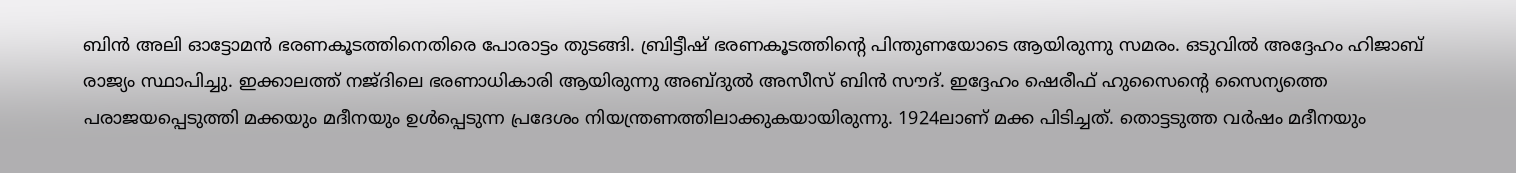ബിന്‍ അലി ഓട്ടോമന്‍ ഭരണകൂടത്തിനെതിരെ പോരാട്ടം തുടങ്ങി. ബ്രിട്ടീഷ് ഭരണകൂടത്തിന്റെ പിന്തുണയോടെ ആയിരുന്നു സമരം. ഒടുവില്‍ അദ്ദേഹം ഹിജാബ് രാജ്യം സ്ഥാപിച്ചു. ഇക്കാലത്ത് നജ്ദിലെ ഭരണാധികാരി ആയിരുന്നു അബ്ദുല്‍ അസീസ് ബിന്‍ സൗദ്. ഇദ്ദേഹം ഷെരീഫ് ഹുസൈന്റെ സൈന്യത്തെ പരാജയപ്പെടുത്തി മക്കയും മദീനയും ഉള്‍പ്പെടുന്ന പ്രദേശം നിയന്ത്രണത്തിലാക്കുകയായിരുന്നു. 1924ലാണ് മക്ക പിടിച്ചത്. തൊട്ടടുത്ത വര്‍ഷം മദീനയും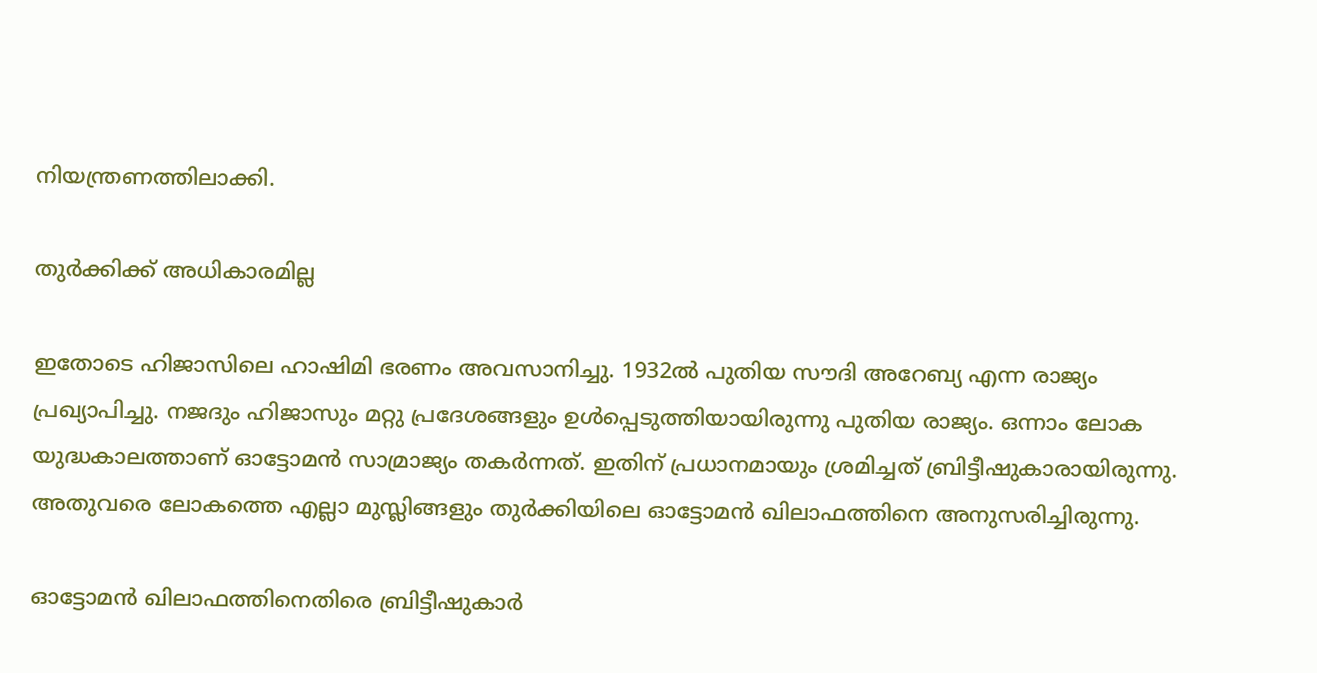നിയന്ത്രണത്തിലാക്കി.

തുര്‍ക്കിക്ക് അധികാരമില്ല

ഇതോടെ ഹിജാസിലെ ഹാഷിമി ഭരണം അവസാനിച്ചു. 1932ല്‍ പുതിയ സൗദി അറേബ്യ എന്ന രാജ്യം പ്രഖ്യാപിച്ചു. നജദും ഹിജാസും മറ്റു പ്രദേശങ്ങളും ഉള്‍പ്പെടുത്തിയായിരുന്നു പുതിയ രാജ്യം. ഒന്നാം ലോക യുദ്ധകാലത്താണ് ഓട്ടോമന്‍ സാമ്രാജ്യം തകര്‍ന്നത്. ഇതിന് പ്രധാനമായും ശ്രമിച്ചത് ബ്രിട്ടീഷുകാരായിരുന്നു. അതുവരെ ലോകത്തെ എല്ലാ മുസ്ലിങ്ങളും തുര്‍ക്കിയിലെ ഓട്ടോമന്‍ ഖിലാഫത്തിനെ അനുസരിച്ചിരുന്നു.

ഓട്ടോമന്‍ ഖിലാഫത്തിനെതിരെ ബ്രിട്ടീഷുകാര്‍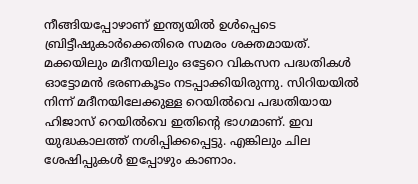നീങ്ങിയപ്പോഴാണ് ഇന്ത്യയില്‍ ഉള്‍പ്പെടെ ബ്രിട്ടീഷുകാര്‍ക്കെതിരെ സമരം ശക്തമായത്. മക്കയിലും മദീനയിലും ഒട്ടേറെ വികസന പദ്ധതികള്‍ ഓട്ടോമന്‍ ഭരണകൂടം നടപ്പാക്കിയിരുന്നു. സിറിയയില്‍ നിന്ന് മദീനയിലേക്കുള്ള റെയില്‍വെ പദ്ധതിയായ ഹിജാസ് റെയില്‍വെ ഇതിന്റെ ഭാഗമാണ്. ഇവ യുദ്ധകാലത്ത് നശിപ്പിക്കപ്പെട്ടു. എങ്കിലും ചില ശേഷിപ്പുകള്‍ ഇപ്പോഴും കാണാം.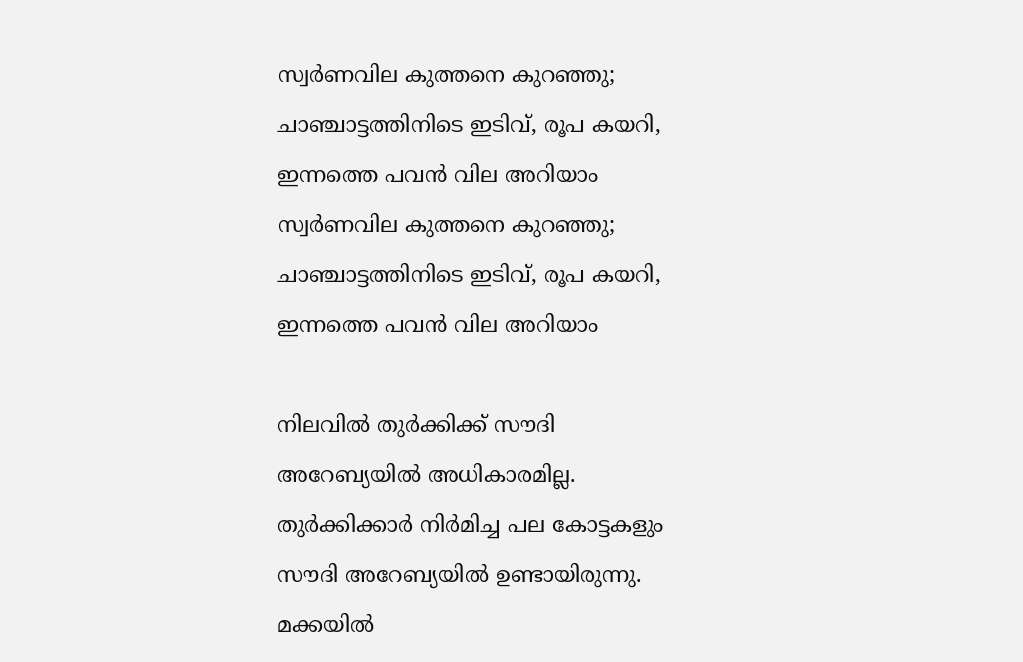സ്വര്‍ണവില കുത്തനെ കുറഞ്ഞു; ചാഞ്ചാട്ടത്തിനിടെ ഇടിവ്, രൂപ കയറി, ഇന്നത്തെ പവന്‍ വില അറിയാം
സ്വര്‍ണവില കുത്തനെ കുറഞ്ഞു; ചാഞ്ചാട്ടത്തിനിടെ ഇടിവ്, രൂപ കയറി, ഇന്നത്തെ പവന്‍ വില അറിയാം

നിലവില്‍ തുര്‍ക്കിക്ക് സൗദി അറേബ്യയില്‍ അധികാരമില്ല. തുര്‍ക്കിക്കാര്‍ നിര്‍മിച്ച പല കോട്ടകളും സൗദി അറേബ്യയില്‍ ഉണ്ടായിരുന്നു. മക്കയില്‍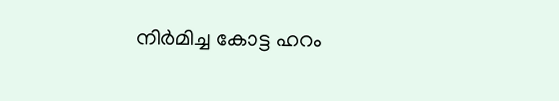നിര്‍മിച്ച കോട്ട ഹറം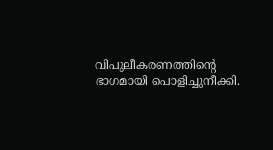വിപുലീകരണത്തിന്റെ ഭാഗമായി പൊളിച്ചുനീക്കി.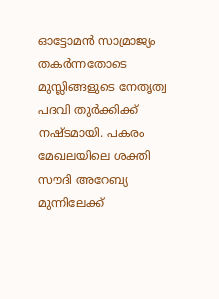ഓട്ടോമന്‍ സാമ്രാജ്യം തകര്‍ന്നതോടെ മുസ്ലിങ്ങളുടെ നേതൃത്വ പദവി തുര്‍ക്കിക്ക് നഷ്ടമായി. പകരം മേഖലയിലെ ശക്തി സൗദി അറേബ്യ മുന്നിലേക്ക്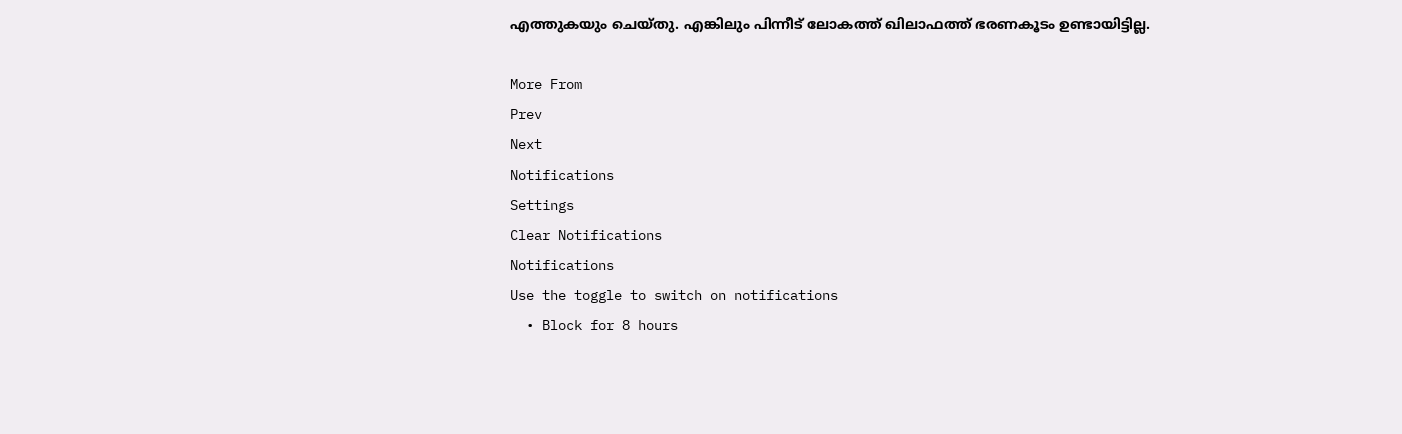എത്തുകയും ചെയ്തു. എങ്കിലും പിന്നീട് ലോകത്ത് ഖിലാഫത്ത് ഭരണകൂടം ഉണ്ടായിട്ടില്ല.

More From
Prev
Next
Notifications
Settings
Clear Notifications
Notifications
Use the toggle to switch on notifications
  • Block for 8 hours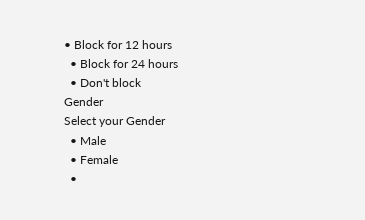• Block for 12 hours
  • Block for 24 hours
  • Don't block
Gender
Select your Gender
  • Male
  • Female
  •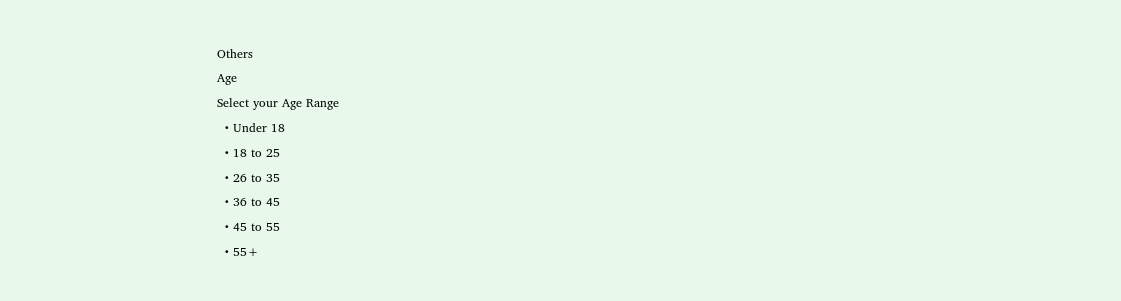Others
Age
Select your Age Range
  • Under 18
  • 18 to 25
  • 26 to 35
  • 36 to 45
  • 45 to 55
  • 55+